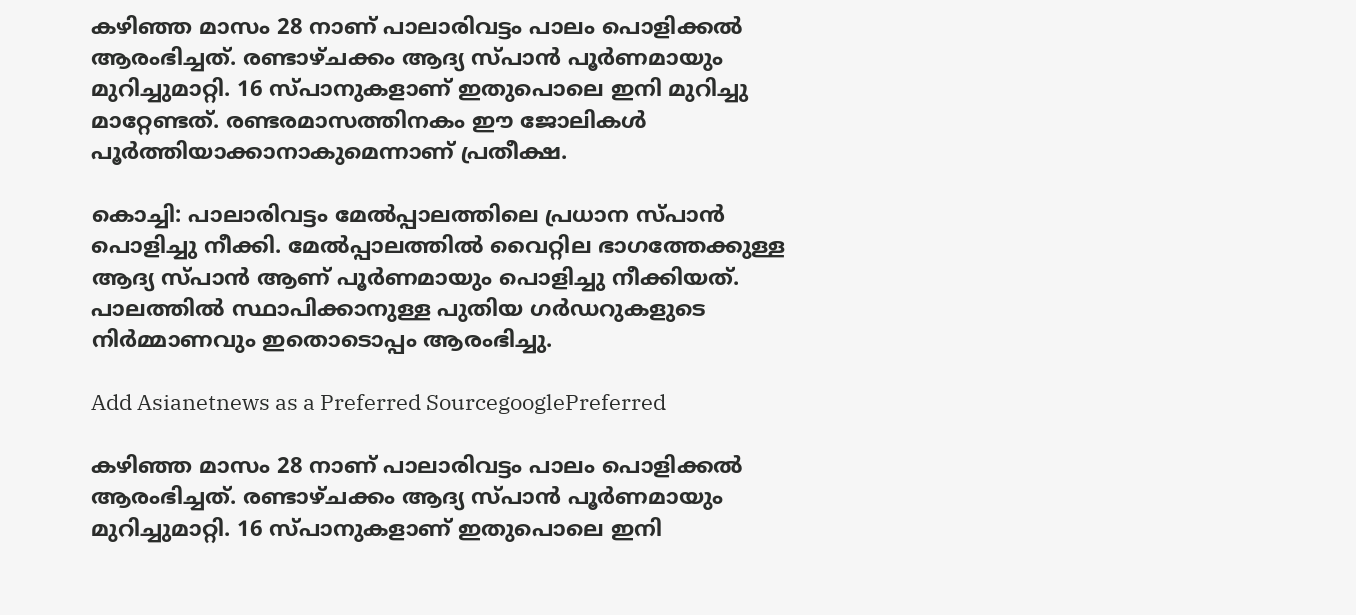കഴിഞ്ഞ മാസം 28 നാണ് പാലാരിവട്ടം പാലം പൊളിക്കൽ ആരംഭിച്ചത്. രണ്ടാഴ്ചക്കം ആദ്യ സ്പാൻ പൂർണമായും മുറിച്ചുമാറ്റി. 16 സ്പാനുകളാണ് ഇതുപൊലെ ഇനി മുറിച്ചു മാറ്റേണ്ടത്. രണ്ടരമാസത്തിനകം ഈ ജോലികൾ പൂർത്തിയാക്കാനാകുമെന്നാണ് പ്രതീക്ഷ.

കൊച്ചി: പാലാരിവട്ടം മേല്‍പ്പാലത്തിലെ പ്രധാന സ്പാൻ പൊളിച്ചു നീക്കി. മേൽപ്പാലത്തിൽ വൈറ്റില ഭാഗത്തേക്കുള്ള ആദ്യ സ്പാൻ ആണ് പൂർണമായും പൊളിച്ചു നീക്കിയത്. പാലത്തിൽ സ്ഥാപിക്കാനുള്ള പുതിയ ഗർഡറുകളുടെ നിർമ്മാണവും ഇതൊടൊപ്പം ആരംഭിച്ചു.

Add Asianetnews as a Preferred SourcegooglePreferred

കഴിഞ്ഞ മാസം 28 നാണ് പാലാരിവട്ടം പാലം പൊളിക്കൽ ആരംഭിച്ചത്. രണ്ടാഴ്ചക്കം ആദ്യ സ്പാൻ പൂർണമായും മുറിച്ചുമാറ്റി. 16 സ്പാനുകളാണ് ഇതുപൊലെ ഇനി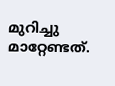മുറിച്ചു മാറ്റേണ്ടത്.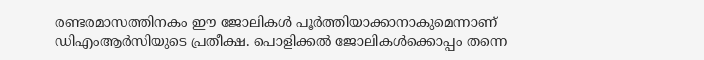രണ്ടരമാസത്തിനകം ഈ ജോലികൾ പൂർത്തിയാക്കാനാകുമെന്നാണ് ഡിഎംആർസിയുടെ പ്രതീക്ഷ. പൊളിക്കൽ ജോലികൾക്കൊപ്പം തന്നെ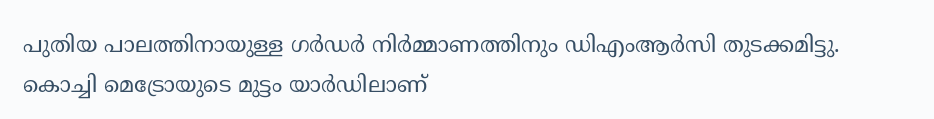പുതിയ പാലത്തിനായുള്ള ഗർഡർ നിർമ്മാണത്തിനും ഡിഎംആർസി തുടക്കമിട്ടു. കൊച്ചി മെട്രോയുടെ മുട്ടം യാർഡിലാണ്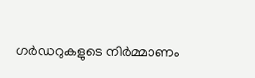ഗർ‍ഡറുകളുടെ നിർമ്മാണം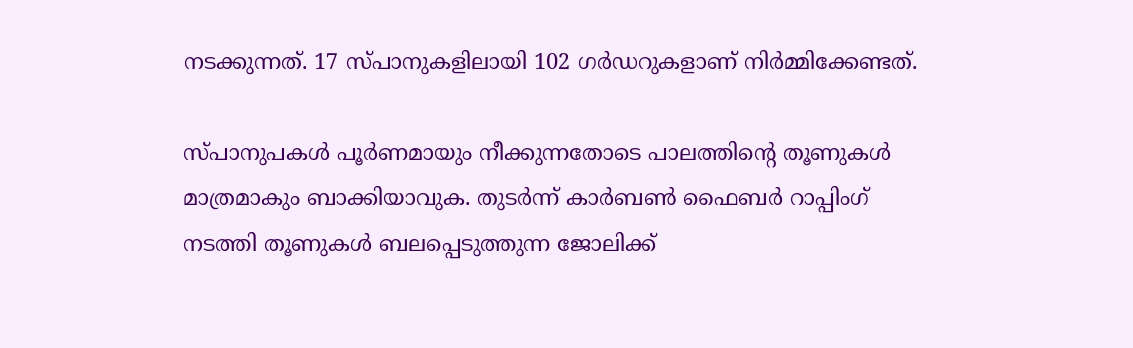നടക്കുന്നത്. 17 സ്പാനുകളിലായി 102 ഗർഡറുകളാണ് നിർമ്മിക്കേണ്ടത്.

സ്പാനുപകൾ പൂർണമായും നീക്കുന്നതോടെ പാലത്തിന്റെ തൂണുകൾ മാത്രമാകും ബാക്കിയാവുക. തുടർന്ന് കാർബൺ ഫൈബർ റാപ്പിംഗ് നടത്തി തൂണുകള്‍ ബലപ്പെടുത്തുന്ന ജോലിക്ക്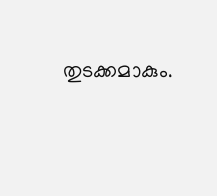തുടക്കമാകും.